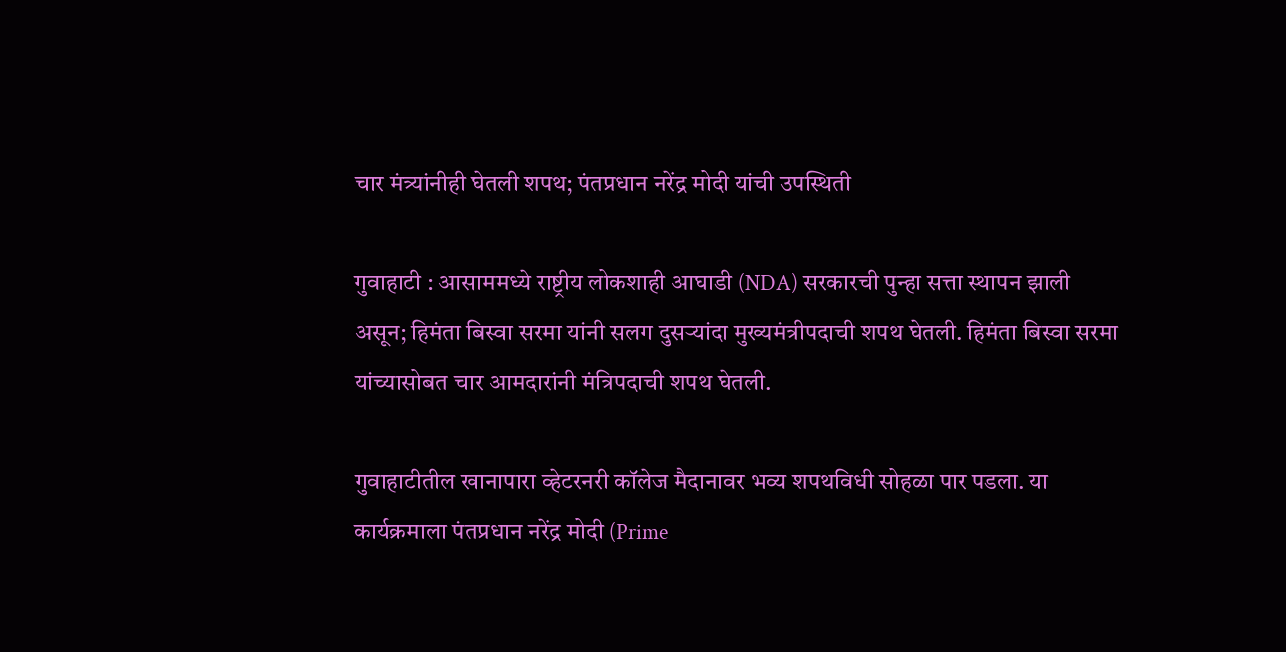चार मंत्र्यांनीही घेतली शपथ; पंतप्रधान नरेंद्र मोदी यांची उपस्थिती

गुवाहाटी : आसाममध्ये राष्ट्रीय लोकशाही आघाडी (NDA) सरकारची पुन्हा सत्ता स्थापन झाली असून; हिमंता बिस्वा सरमा यांनी सलग दुसऱ्यांदा मुख्यमंत्रीपदाची शपथ घेतली. हिमंता बिस्वा सरमा यांच्यासोबत चार आमदारांनी मंत्रिपदाची शपथ घेतली.

गुवाहाटीतील खानापारा व्हेटरनरी कॉलेज मैदानावर भव्य शपथविधी सोहळा पार पडला. या कार्यक्रमाला पंतप्रधान नरेंद्र मोदी (Prime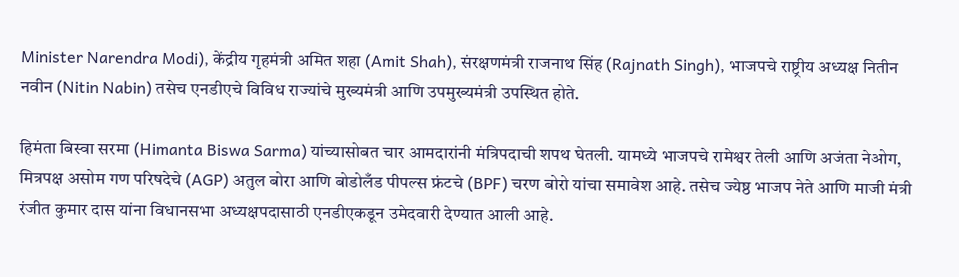Minister Narendra Modi), केंद्रीय गृहमंत्री अमित शहा (Amit Shah), संरक्षणमंत्री राजनाथ सिंह (Rajnath Singh), भाजपचे राष्ट्रीय अध्यक्ष नितीन नवीन (Nitin Nabin) तसेच एनडीएचे विविध राज्यांचे मुख्यमंत्री आणि उपमुख्यमंत्री उपस्थित होते.

हिमंता बिस्वा सरमा (Himanta Biswa Sarma) यांच्यासोबत चार आमदारांनी मंत्रिपदाची शपथ घेतली. यामध्ये भाजपचे रामेश्वर तेली आणि अजंता नेओग, मित्रपक्ष असोम गण परिषदेचे (AGP) अतुल बोरा आणि बोडोलँड पीपल्स फ्रंटचे (BPF) चरण बोरो यांचा समावेश आहे. तसेच ज्येष्ठ भाजप नेते आणि माजी मंत्री रंजीत कुमार दास यांना विधानसभा अध्यक्षपदासाठी एनडीएकडून उमेदवारी देण्यात आली आहे.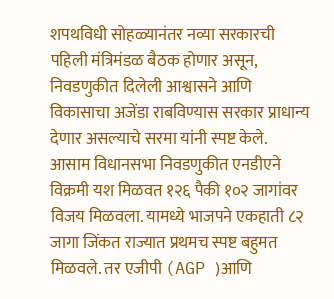शपथविधी सोहळ्यानंतर नव्या सरकारची पहिली मंत्रिमंडळ बैठक होणार असून, निवडणुकीत दिलेली आश्वासने आणि विकासाचा अजेंडा राबविण्यास सरकार प्राधान्य देणार असल्याचे सरमा यांनी स्पष्ट केले.
आसाम विधानसभा निवडणुकीत एनडीएने विक्रमी यश मिळवत १२६ पैकी १०२ जागांवर विजय मिळवला. यामध्ये भाजपने एकहाती ८२ जागा जिंकत राज्यात प्रथमच स्पष्ट बहुमत मिळवले. तर एजीपी (AGP )आणि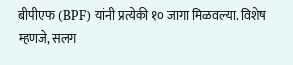बीपीएफ (BPF) यांनी प्रत्येकी १० जागा मिळवल्या. विशेष म्हणजे, सलग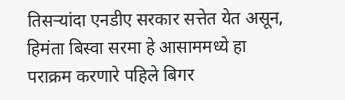तिसऱ्यांदा एनडीए सरकार सत्तेत येत असून, हिमंता बिस्वा सरमा हे आसाममध्ये हा पराक्रम करणारे पहिले बिगर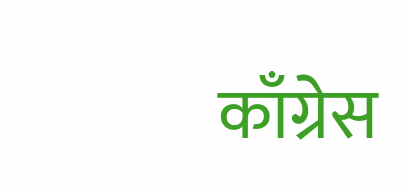काँग्रेस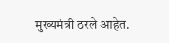मुख्यमंत्री ठरले आहेत.